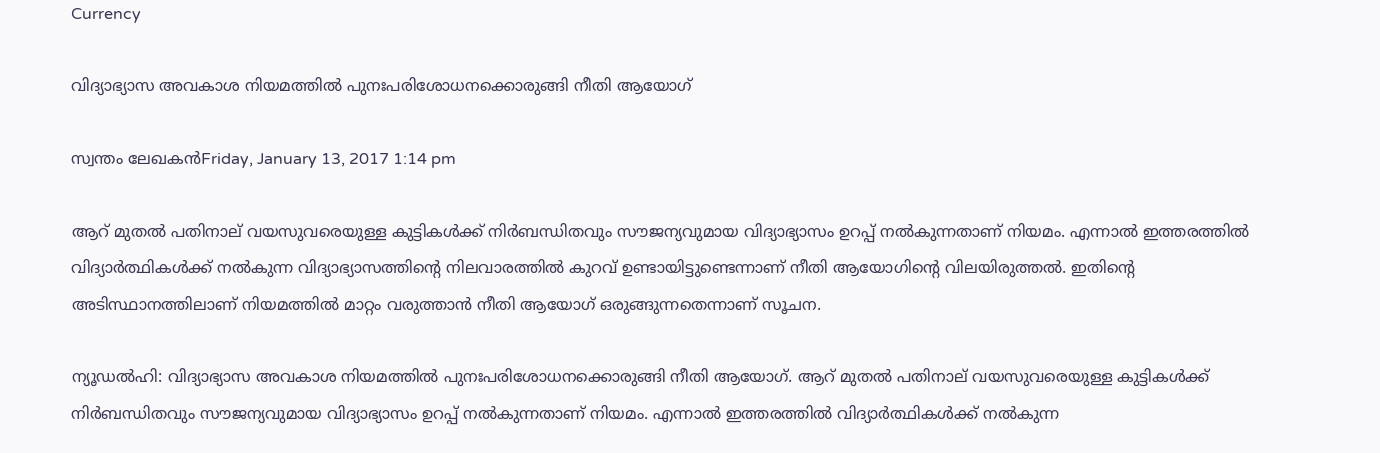Currency

വിദ്യാഭ്യാസ അവകാശ നിയമത്തില്‍ പുനഃപരിശോധനക്കൊരുങ്ങി നീതി ആയോഗ്

സ്വന്തം ലേഖകന്‍Friday, January 13, 2017 1:14 pm

ആറ് മുതല്‍ പതിനാല് വയസുവരെയുള്ള കുട്ടികള്‍ക്ക് നിര്‍ബന്ധിതവും സൗജന്യവുമായ വിദ്യാഭ്യാസം ഉറപ്പ് നല്‍കുന്നതാണ് നിയമം. എന്നാല്‍ ഇത്തരത്തില്‍ വിദ്യാര്‍ത്ഥികള്‍ക്ക് നല്‍കുന്ന വിദ്യാഭ്യാസത്തിന്റെ നിലവാരത്തില്‍ കുറവ് ഉണ്ടായിട്ടുണ്ടെന്നാണ് നീതി ആയോഗിന്റെ വിലയിരുത്തല്‍. ഇതിന്റെ അടിസ്ഥാനത്തിലാണ് നിയമത്തില്‍ മാറ്റം വരുത്താന്‍ നീതി ആയോഗ് ഒരുങ്ങുന്നതെന്നാണ് സൂചന.

ന്യൂഡല്‍ഹി: വിദ്യാഭ്യാസ അവകാശ നിയമത്തില്‍ പുനഃപരിശോധനക്കൊരുങ്ങി നീതി ആയോഗ്. ആറ് മുതല്‍ പതിനാല് വയസുവരെയുള്ള കുട്ടികള്‍ക്ക് നിര്‍ബന്ധിതവും സൗജന്യവുമായ വിദ്യാഭ്യാസം ഉറപ്പ് നല്‍കുന്നതാണ് നിയമം. എന്നാല്‍ ഇത്തരത്തില്‍ വിദ്യാര്‍ത്ഥികള്‍ക്ക് നല്‍കുന്ന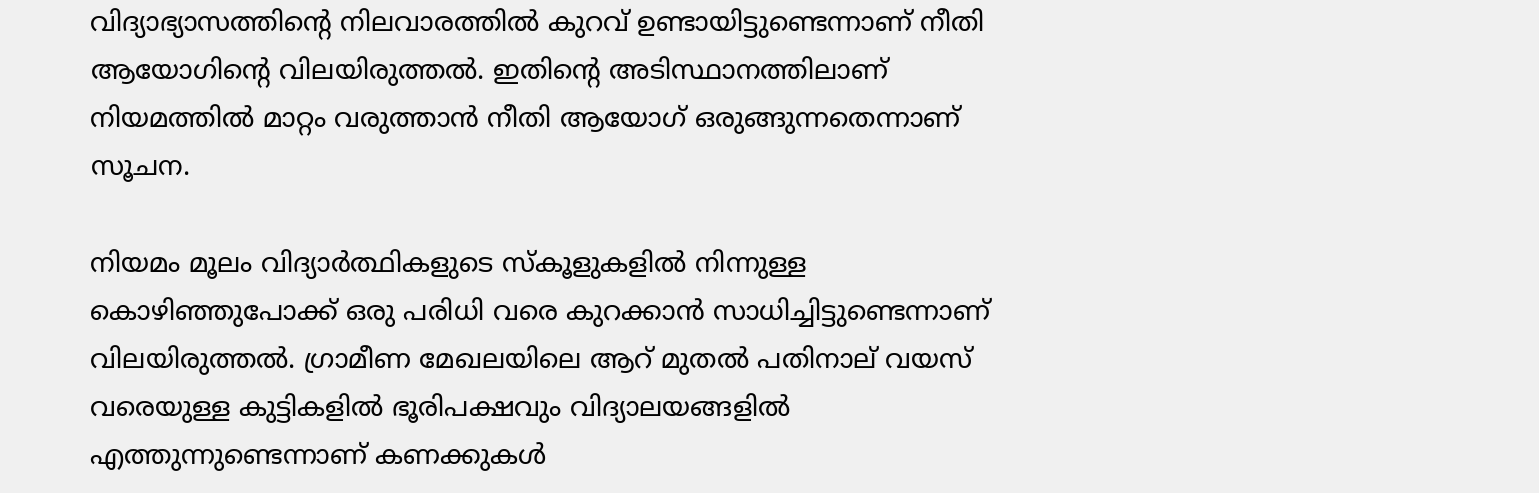വിദ്യാഭ്യാസത്തിന്റെ നിലവാരത്തില്‍ കുറവ് ഉണ്ടായിട്ടുണ്ടെന്നാണ് നീതി ആയോഗിന്റെ വിലയിരുത്തല്‍. ഇതിന്റെ അടിസ്ഥാനത്തിലാണ് നിയമത്തില്‍ മാറ്റം വരുത്താന്‍ നീതി ആയോഗ് ഒരുങ്ങുന്നതെന്നാണ് സൂചന.

നിയമം മൂലം വിദ്യാര്‍ത്ഥികളുടെ സ്‌കൂളുകളില്‍ നിന്നുള്ള കൊഴിഞ്ഞുപോക്ക് ഒരു പരിധി വരെ കുറക്കാന്‍ സാധിച്ചിട്ടുണ്ടെന്നാണ് വിലയിരുത്തല്‍. ഗ്രാമീണ മേഖലയിലെ ആറ് മുതല്‍ പതിനാല് വയസ് വരെയുള്ള കുട്ടികളില്‍ ഭൂരിപക്ഷവും വിദ്യാലയങ്ങളില്‍ എത്തുന്നുണ്ടെന്നാണ് കണക്കുകള്‍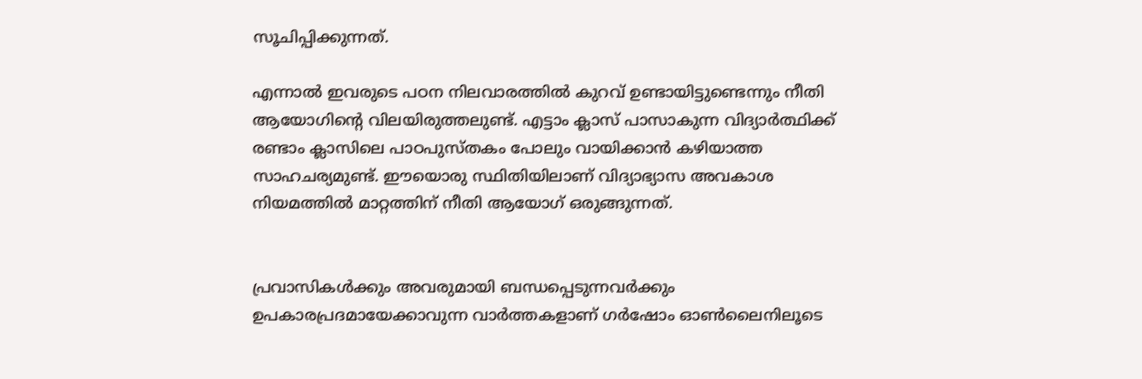സൂചിപ്പിക്കുന്നത്.

എന്നാല്‍ ഇവരുടെ പഠന നിലവാരത്തില്‍ കുറവ് ഉണ്ടായിട്ടുണ്ടെന്നും നീതി ആയോഗിന്റെ വിലയിരുത്തലുണ്ട്. എട്ടാം ക്ലാസ് പാസാകുന്ന വിദ്യാര്‍ത്ഥിക്ക് രണ്ടാം ക്ലാസിലെ പാഠപുസ്തകം പോലും വായിക്കാന്‍ കഴിയാത്ത സാഹചര്യമുണ്ട്. ഈയൊരു സ്ഥിതിയിലാണ് വിദ്യാഭ്യാസ അവകാശ നിയമത്തില്‍ മാറ്റത്തിന് നീതി ആയോഗ് ഒരുങ്ങുന്നത്.


പ്രവാസികൾക്കും അവരുമായി ബന്ധപ്പെടുന്നവർക്കും ഉപകാരപ്രദമായേക്കാവുന്ന വാർത്തകളാണ് ഗർഷോം ഓൺലൈനിലൂടെ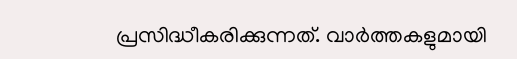പ്രസിദ്ധീകരിക്കുന്നത്. വാർത്തകളുമായി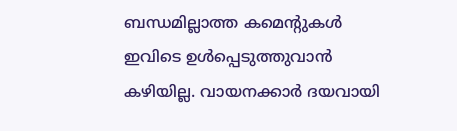ബന്ധമില്ലാത്ത കമെന്റുകൾ ഇവിടെ ഉൾപ്പെടുത്തുവാൻ കഴിയില്ല. വായനക്കാർ ദയവായി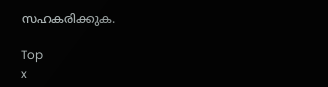സഹകരിക്കുക.

Top
x